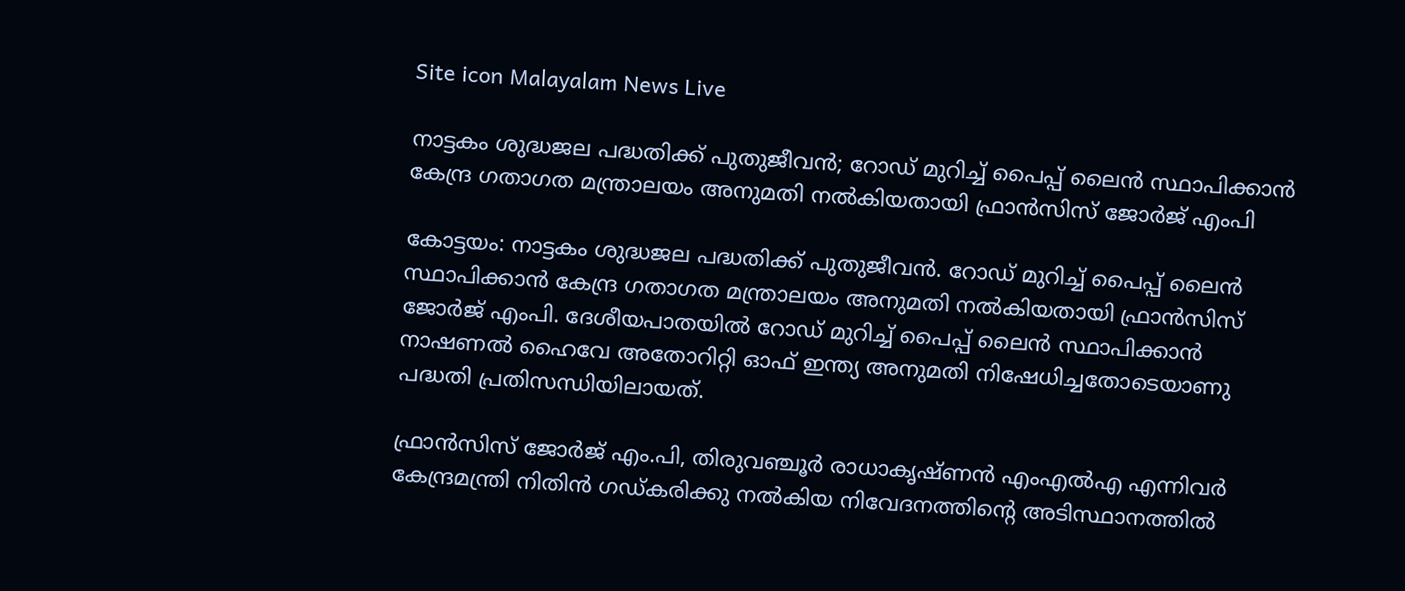Site icon Malayalam News Live

നാട്ടകം ശുദ്ധജല പദ്ധതിക്ക് പുതുജീവൻ; റോഡ് മുറിച്ച് പൈപ്പ് ലൈൻ സ്ഥാപിക്കാൻ കേന്ദ്ര ഗതാഗത മന്ത്രാലയം അനുമതി നൽകിയതായി ഫ്രാൻസിസ് ജോ‍ർജ് എംപി

കോട്ടയം: നാട്ടകം ശുദ്ധജല പദ്ധതിക്ക് പുതുജീവൻ. റോഡ് മുറിച്ച് പൈപ്പ് ലൈൻ സ്ഥാപിക്കാൻ കേന്ദ്ര ഗതാഗത മന്ത്രാലയം അനുമതി നൽകിയതായി ഫ്രാൻസിസ് ജോ‍ർജ് എംപി. ദേശീയപാതയിൽ റോഡ് മുറിച്ച് പൈപ്പ് ലൈൻ സ്ഥാപിക്കാൻ നാഷണൽ ഹൈവേ അതോറിറ്റി ഓഫ് ഇന്ത്യ അനുമതി നിഷേധിച്ചതോടെയാണു പദ്ധതി പ്രതിസന്ധിയിലായത്.

ഫ്രാൻസിസ് ജോർജ് എം.പി, തിരുവഞ്ചൂർ രാധാകൃഷ്ണൻ എംഎൽഎ എന്നിവർ കേന്ദ്രമന്ത്രി നിതിൻ ഗഡ്കരിക്കു നൽകിയ നിവേദനത്തിന്റെ അടിസ്ഥാനത്തിൽ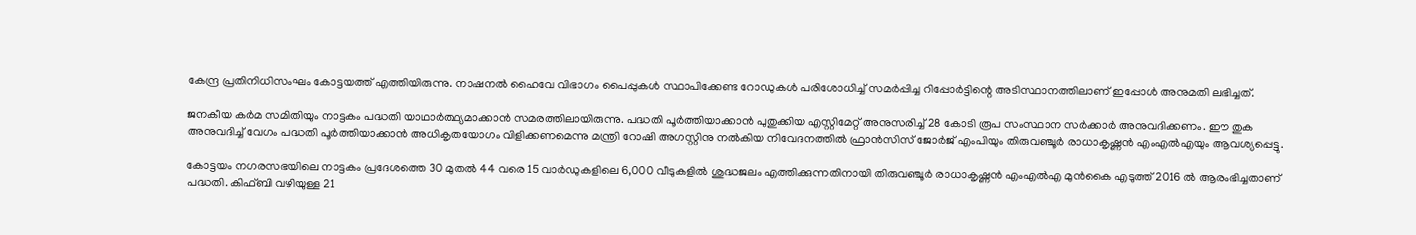കേന്ദ്ര പ്രതിനിധിസംഘം കോട്ടയത്ത് എത്തിയിരുന്നു. നാഷനൽ ഹൈവേ വിഭാഗം പൈപ്പുകൾ സ്ഥാപിക്കേണ്ട റോഡുകൾ പരിശോധിച്ച് സമർപ്പിച്ച റിപ്പോർട്ടിന്റെ അടിസ്ഥാനത്തിലാണ് ഇപ്പോൾ അനുമതി ലഭിച്ചത്.

ജനകീയ കർമ സമിതിയും നാട്ടകം പദ്ധതി യാഥാർത്ഥ്യമാക്കാൻ സമരത്തിലായിരുന്നു. പദ്ധതി പൂർത്തിയാക്കാൻ പുതുക്കിയ എസ്റ്റിമേറ്റ് അനുസരിച്ച് 28 കോടി രൂപ സംസ്ഥാന സർക്കാർ അനുവദിക്കണം. ഈ തുക അനുവദിച്ച് വേഗം പദ്ധതി പൂർത്തിയാക്കാൻ അധികൃതയോഗം വിളിക്കണമെന്നു മന്ത്രി റോഷി അഗസ്റ്റിനു നൽകിയ നിവേദനത്തിൽ ഫ്രാൻസിസ് ജോർജ് എംപിയും തിരുവഞ്ചൂർ രാധാകൃഷ്ണൻ എംഎൽഎയും ആവശ്യപ്പെട്ടു.

കോട്ടയം നഗരസഭയിലെ നാട്ടകം പ്രദേശത്തെ 30 മുതൽ 44 വരെ 15 വാർഡുകളിലെ 6,000 വീടുകളിൽ ശുദ്ധജലം എത്തിക്കുന്നതിനായി തിരുവഞ്ചൂർ രാധാകൃഷ്ണൻ എംഎൽഎ മുൻകൈ എടുത്ത് 2016 ൽ ആരംഭിച്ചതാണ് പദ്ധതി. കിഫ്ബി വഴിയുള്ള 21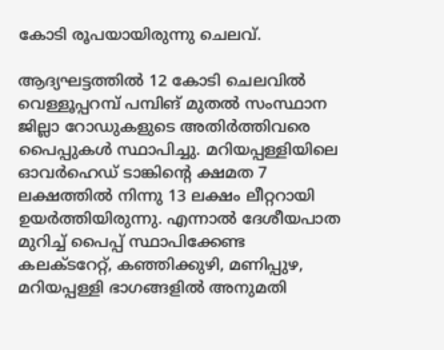കോടി രൂപയായിരുന്നു ചെലവ്.

ആദ്യഘട്ടത്തിൽ 12 കോടി ചെലവിൽ വെള്ളൂപ്പറമ്പ് പമ്പിങ് മുതൽ സംസ്ഥാന ജില്ലാ റോഡുകളുടെ അതിർത്തിവരെ പൈപ്പുകൾ സ്ഥാപിച്ചു. മറിയപ്പള്ളിയിലെ ഓവർഹെഡ് ടാങ്കിന്റെ ക്ഷമത 7 ലക്ഷത്തിൽ നിന്നു 13 ലക്ഷം ലീറ്ററായി ഉയർത്തിയിരുന്നു. എന്നാൽ ദേശീയപാത മുറിച്ച് പൈപ്പ് സ്ഥാപിക്കേണ്ട കലക്ടറേറ്റ്, കഞ്ഞിക്കുഴി, മണിപ്പുഴ, മറിയപ്പള്ളി ഭാഗങ്ങളിൽ അനുമതി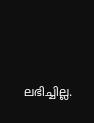ലഭിച്ചില്ല.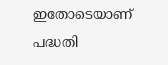ഇതോടെയാണ് പദ്ധതി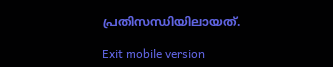പ്രതിസന്ധിയിലായത്.

Exit mobile version